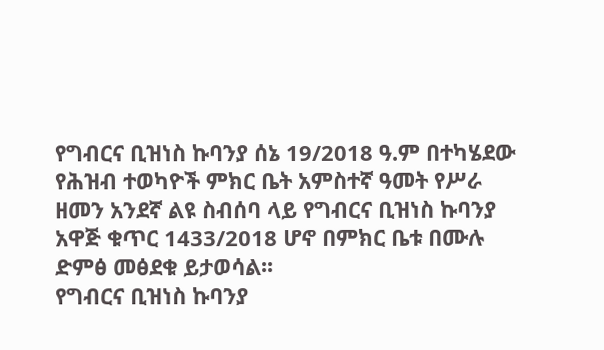የግብርና ቢዝነስ ኩባንያ ሰኔ 19/2018 ዓ.ም በተካሄደው የሕዝብ ተወካዮች ምክር ቤት አምስተኛ ዓመት የሥራ ዘመን አንደኛ ልዩ ስብሰባ ላይ የግብርና ቢዝነስ ኩባንያ አዋጅ ቁጥር 1433/2018 ሆኖ በምክር ቤቱ በሙሉ ድምፅ መፅደቁ ይታወሳል፡፡
የግብርና ቢዝነስ ኩባንያ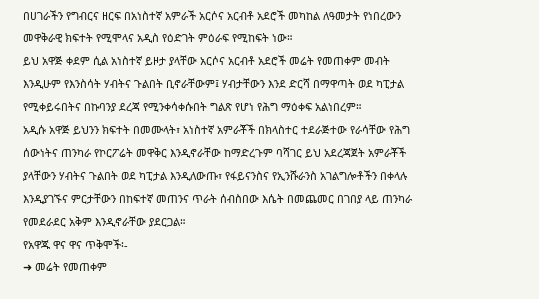በሀገራችን የግብርና ዘርፍ በአነስተኛ አምራች አርሶና አርብቶ አደሮች መካከል ለዓመታት የነበረውን መዋቅራዊ ክፍተት የሚሞላና አዲስ የዕድገት ምዕራፍ የሚከፍት ነው።
ይህ አዋጅ ቀደም ሲል አነስተኛ ይዞታ ያላቸው አርሶና አርብቶ አደሮች መሬት የመጠቀም መብት እንዲሁም የእንስሳት ሃብትና ጉልበት ቢኖራቸውም፤ ሃብታቸውን እንደ ድርሻ በማዋጣት ወደ ካፒታል የሚቀይሩበትና በኩባንያ ደረጃ የሚንቀሳቀሱበት ግልጽ የሆነ የሕግ ማዕቀፍ አልነበረም።
አዲሱ አዋጅ ይህንን ክፍተት በመሙላት፣ አነስተኛ አምራቾች በክላስተር ተደራጅተው የራሳቸው የሕግ ሰውነትና ጠንካራ የኮርፖሬት መዋቅር እንዲኖራቸው ከማድረጉም ባሻገር ይህ አደረጃጀት አምራቾች ያላቸውን ሃብትና ጉልበት ወደ ካፒታል እንዲለውጡ፣ የፋይናንስና የኢንሹራንስ አገልግሎቶችን በቀላሉ እንዲያገኙና ምርታቸውን በከፍተኛ መጠንና ጥራት ሰብስበው እሴት በመጨመር በገበያ ላይ ጠንካራ የመደራደር አቅም እንዲኖራቸው ያደርጋል።
የአዋጁ ዋና ዋና ጥቅሞች፡-
➜ መሬት የመጠቀም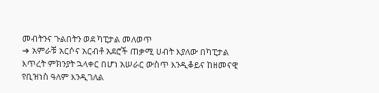መብትንና ጉልበትን ወደ ካፒታል መለወጥ
➜ አምራቹ አርሶና አርብቶ አደሮች ጠቃሚ ሀብት እያለው በካፒታል እጥረት ምክንያት ኋላቀር በሆነ አሠራር ውስጥ እንዲቆይና ከዘመናዊ የቢዝነስ ዓለም እንዲገለል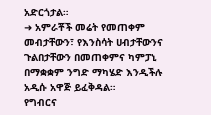አድርጎታል።
➜ አምራቾች መሬት የመጠቀም መብታቸውን፣ የእንስሳት ሀብታቸውንና ጉልበታቸውን በመጠቀምና ካምፓኒ በማቋቋም ንግድ ማካሄድ እንዲችሉ አዲሱ አዋጅ ይፈቅዳል።
የግብርና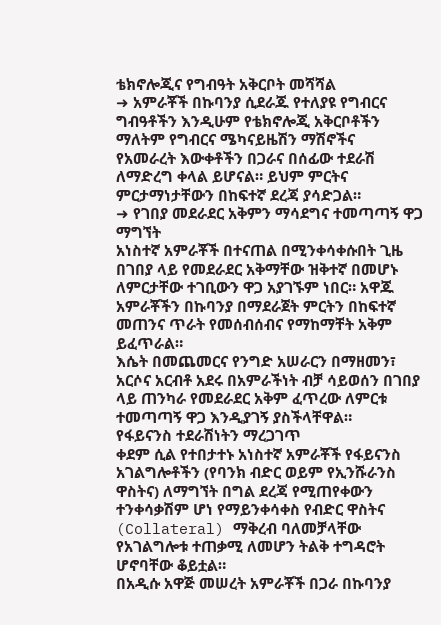ቴክኖሎጂና የግብዓት አቅርቦት መሻሻል
➜ አምራቾች በኩባንያ ሲደራጁ የተለያዩ የግብርና ግብዓቶችን እንዲሁም የቴክኖሎጂ አቅርቦቶችን ማለትም የግብርና ሜካናይዜሽን ማሽኖችና
የአመራረት እውቀቶችን በጋራና በሰፊው ተደራሽ ለማድረግ ቀላል ይሆናል። ይህም ምርትና ምርታማነታቸውን በከፍተኛ ደረጃ ያሳድጋል።
➜ የገበያ መደራደር አቅምን ማሳደግና ተመጣጣኝ ዋጋ ማግኘት
አነስተኛ አምራቾች በተናጠል በሚንቀሳቀሱበት ጊዜ በገበያ ላይ የመደራደር አቅማቸው ዝቅተኛ በመሆኑ ለምርታቸው ተገቢውን ዋጋ አያገኙም ነበር። አዋጁ አምራቾችን በኩባንያ በማደራጀት ምርትን በከፍተኛ መጠንና ጥራት የመሰብሰብና የማከማቸት አቅም ይፈጥራል።
እሴት በመጨመርና የንግድ አሠራርን በማዘመን፣ አርሶና አርብቶ አደሩ በአምራችነት ብቻ ሳይወሰን በገበያ ላይ ጠንካራ የመደራደር አቅም ፈጥረው ለምርቱ ተመጣጣኝ ዋጋ እንዲያገኝ ያስችላቸዋል።
የፋይናንስ ተደራሽነትን ማረጋገጥ
ቀደም ሲል የተበታተኑ አነስተኛ አምራቾች የፋይናንስ አገልግሎቶችን (የባንክ ብድር ወይም የኢንሹራንስ ዋስትና) ለማግኘት በግል ደረጃ የሚጠየቀውን ተንቀሳቃሽም ሆነ የማይንቀሳቀስ የብድር ዋስትና (Collateral) ማቅረብ ባለመቻላቸው የአገልግሎቱ ተጠቃሚ ለመሆን ትልቅ ተግዳሮት ሆኖባቸው ቆይቷል።
በአዲሱ አዋጅ መሠረት አምራቾች በጋራ በኩባንያ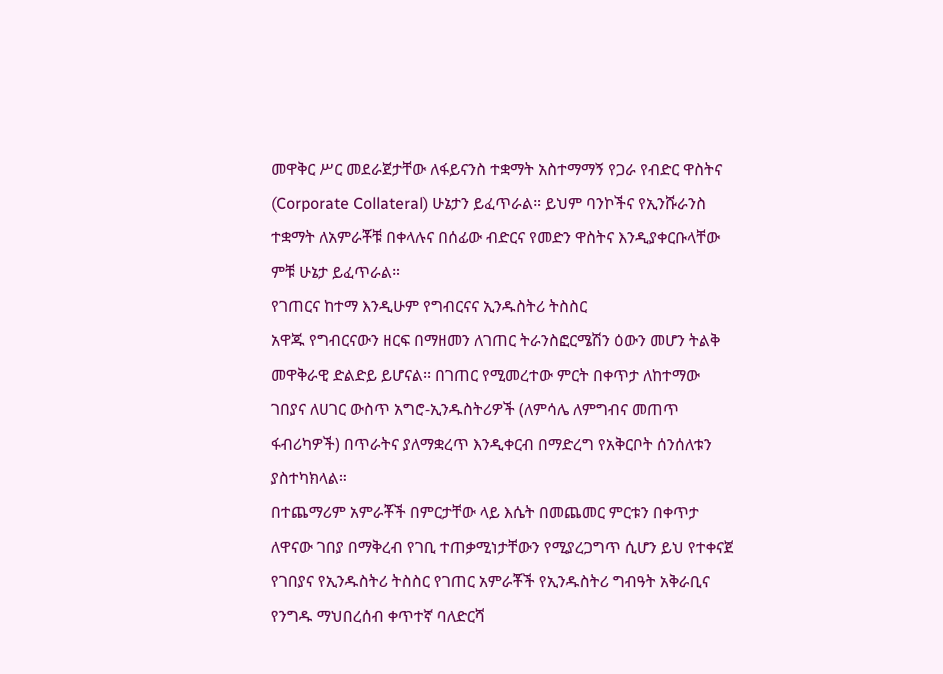መዋቅር ሥር መደራጀታቸው ለፋይናንስ ተቋማት አስተማማኝ የጋራ የብድር ዋስትና (Corporate Collateral) ሁኔታን ይፈጥራል። ይህም ባንኮችና የኢንሹራንስ ተቋማት ለአምራቾቹ በቀላሉና በሰፊው ብድርና የመድን ዋስትና እንዲያቀርቡላቸው ምቹ ሁኔታ ይፈጥራል።
የገጠርና ከተማ እንዲሁም የግብርናና ኢንዱስትሪ ትስስር
አዋጁ የግብርናውን ዘርፍ በማዘመን ለገጠር ትራንስፎርሜሽን ዕውን መሆን ትልቅ መዋቅራዊ ድልድይ ይሆናል፡፡ በገጠር የሚመረተው ምርት በቀጥታ ለከተማው ገበያና ለሀገር ውስጥ አግሮ-ኢንዱስትሪዎች (ለምሳሌ ለምግብና መጠጥ ፋብሪካዎች) በጥራትና ያለማቋረጥ እንዲቀርብ በማድረግ የአቅርቦት ሰንሰለቱን ያስተካክላል።
በተጨማሪም አምራቾች በምርታቸው ላይ እሴት በመጨመር ምርቱን በቀጥታ ለዋናው ገበያ በማቅረብ የገቢ ተጠቃሚነታቸውን የሚያረጋግጥ ሲሆን ይህ የተቀናጀ የገበያና የኢንዱስትሪ ትስስር የገጠር አምራቾች የኢንዱስትሪ ግብዓት አቅራቢና የንግዱ ማህበረሰብ ቀጥተኛ ባለድርሻ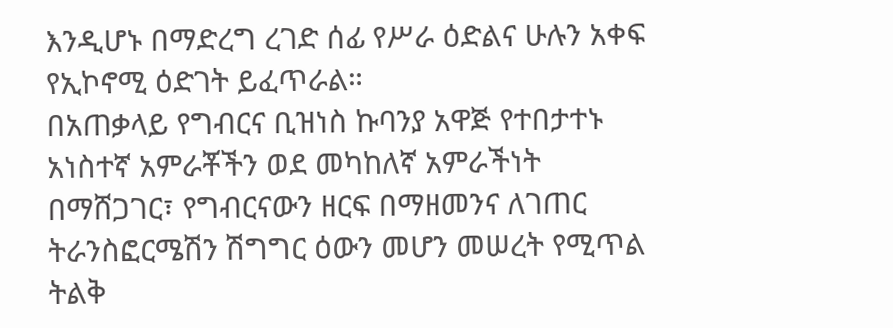እንዲሆኑ በማድረግ ረገድ ሰፊ የሥራ ዕድልና ሁሉን አቀፍ የኢኮኖሚ ዕድገት ይፈጥራል።
በአጠቃላይ የግብርና ቢዝነስ ኩባንያ አዋጅ የተበታተኑ አነስተኛ አምራቾችን ወደ መካከለኛ አምራችነት በማሸጋገር፣ የግብርናውን ዘርፍ በማዘመንና ለገጠር ትራንስፎርሜሽን ሽግግር ዕውን መሆን መሠረት የሚጥል ትልቅ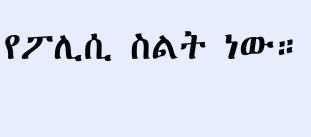የፖሊሲ ስልት ነው።